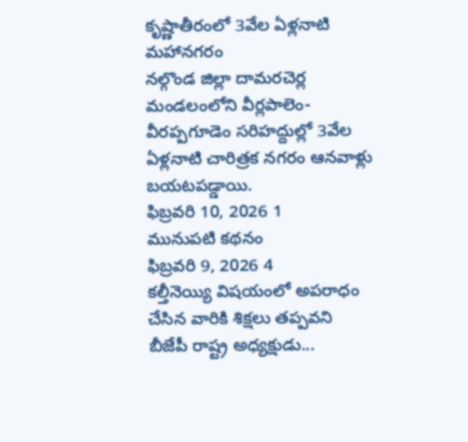కృష్ణాతీరంలో 3వేల ఏళ్లనాటి మహానగరం
నల్గొండ జిల్లా దామరచెర్ల మండలంలోని వీర్లపాలెం- వీరప్పగూడెం సరిహద్దుల్లో 3వేల ఏళ్లనాటి చారిత్రక నగరం ఆనవాళ్లు బయటపడ్డాయి.
ఫిబ్రవరి 10, 2026 1
మునుపటి కథనం
ఫిబ్రవరి 9, 2026 4
కల్తీనెయ్యి విషయంలో అపరాధం చేసిన వారికి శిక్షలు తప్పవని బీజేపీ రాష్ట్ర అధ్యక్షుడు...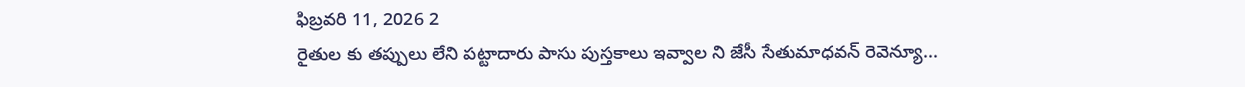ఫిబ్రవరి 11, 2026 2
రైతుల కు తప్పులు లేని పట్టాదారు పాసు పుస్తకాలు ఇవ్వాల ని జేసీ సేతుమాధవన్ రెవెన్యూ...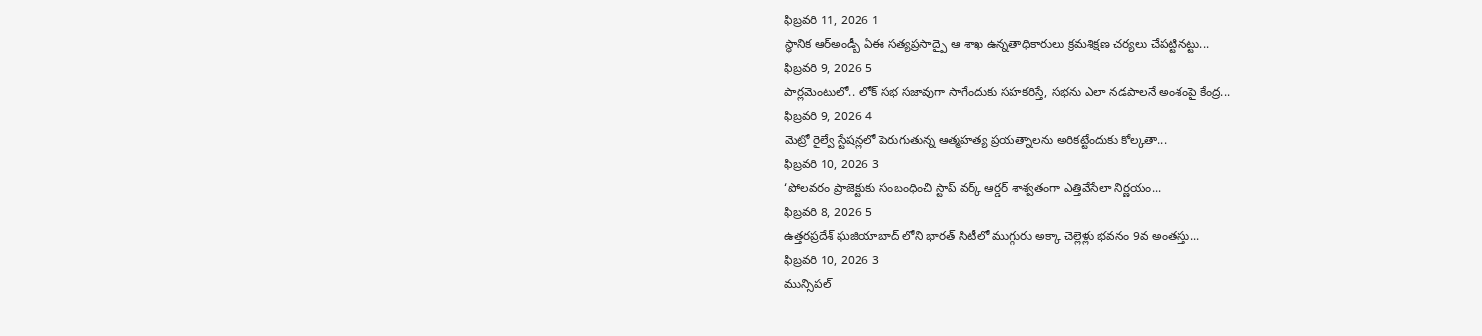ఫిబ్రవరి 11, 2026 1
స్థానిక ఆర్అండ్బీ ఏఈ సత్యప్రసాద్పై ఆ శాఖ ఉన్నతాధికారులు క్రమశిక్షణ చర్యలు చేపట్టినట్టు...
ఫిబ్రవరి 9, 2026 5
పార్లమెంటులో.. లోక్ సభ సజావుగా సాగేందుకు సహకరిస్తే, సభను ఎలా నడపాలనే అంశంపై కేంద్ర...
ఫిబ్రవరి 9, 2026 4
మెట్రో రైల్వే స్టేషన్లలో పెరుగుతున్న ఆత్మహత్య ప్రయత్నాలను అరికట్టేందుకు కోల్కతా...
ఫిబ్రవరి 10, 2026 3
‘పోలవరం ప్రాజెక్టుకు సంబంధించి స్టాప్ వర్క్ ఆర్డర్ శాశ్వతంగా ఎత్తివేసేలా నిర్ణయం...
ఫిబ్రవరి 8, 2026 5
ఉత్తరప్రదేశ్ ఘజియాబాద్ లోని భారత్ సిటీలో ముగ్గురు అక్కా చెల్లెళ్లు భవనం 9వ అంతస్తు...
ఫిబ్రవరి 10, 2026 3
మున్సిపల్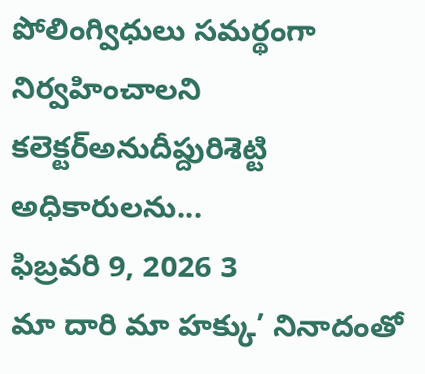పోలింగ్విధులు సమర్థంగా నిర్వహించాలని కలెక్టర్అనుదీప్దురిశెట్టి అధికారులను...
ఫిబ్రవరి 9, 2026 3
మా దారి మా హక్కు’ నినాదంతో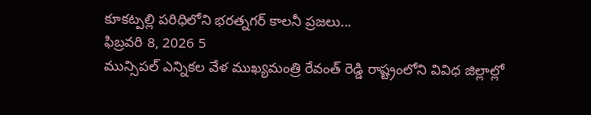కూకట్పల్లి పరిధిలోని భరత్నగర్ కాలనీ ప్రజలు...
ఫిబ్రవరి 8, 2026 5
మున్సిపల్ ఎన్నికల వేళ ముఖ్యమంత్రి రేవంత్ రెడ్డి రాష్ట్రంలోని వివిధ జిల్లాల్లో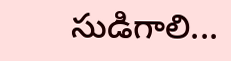సుడిగాలి...